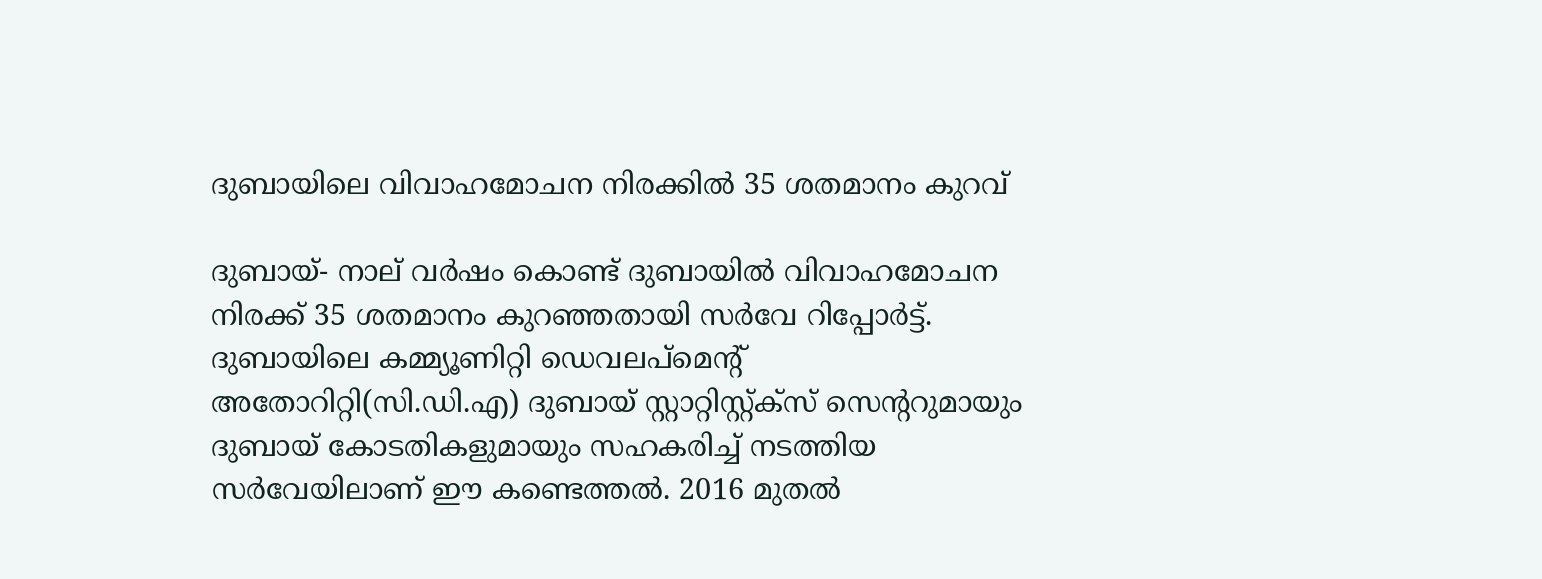ദുബായിലെ വിവാഹമോചന നിരക്കിൽ 35 ശതമാനം കുറവ്

ദുബായ്- നാല് വർഷം കൊണ്ട് ദുബായിൽ വിവാഹമോചന നിരക്ക് 35 ശതമാനം കുറഞ്ഞതായി സർവേ റിപ്പോർട്ട്. ദുബായിലെ കമ്മ്യൂണിറ്റി ഡെവലപ്‌മെന്റ് അതോറിറ്റി(സി.ഡി.എ) ദുബായ് സ്റ്റാറ്റിസ്റ്റ്ക്‌സ് സെന്ററുമായും ദുബായ് കോടതികളുമായും സഹകരിച്ച് നടത്തിയ സർവേയിലാണ് ഈ കണ്ടെത്തൽ. 2016 മുതൽ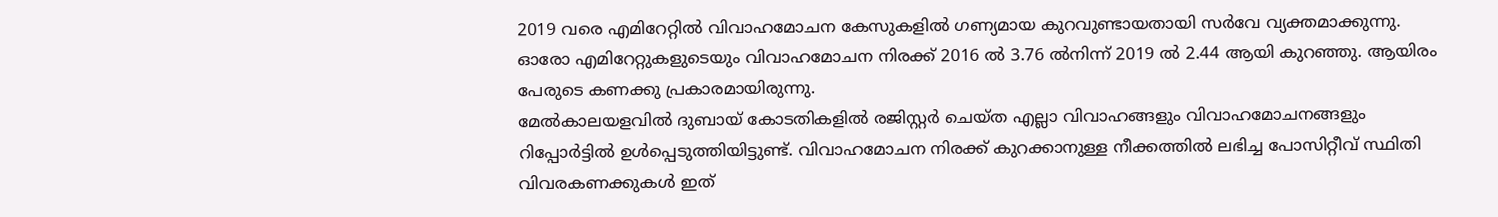2019 വരെ എമിറേറ്റിൽ വിവാഹമോചന കേസുകളിൽ ഗണ്യമായ കുറവുണ്ടായതായി സർവേ വ്യക്തമാക്കുന്നു. ഓരോ എമിറേറ്റുകളുടെയും വിവാഹമോചന നിരക്ക് 2016 ൽ 3.76 ൽനിന്ന് 2019 ൽ 2.44 ആയി കുറഞ്ഞു. ആയിരം പേരുടെ കണക്കു പ്രകാരമായിരുന്നു.
മേൽകാലയളവിൽ ദുബായ് കോടതികളിൽ രജിസ്റ്റർ ചെയ്ത എല്ലാ വിവാഹങ്ങളും വിവാഹമോചനങ്ങളും റിപ്പോർട്ടിൽ ഉൾപ്പെടുത്തിയിട്ടുണ്ട്. വിവാഹമോചന നിരക്ക് കുറക്കാനുള്ള നീക്കത്തിൽ ലഭിച്ച പോസിറ്റീവ് സ്ഥിതി വിവരകണക്കുകൾ ഇത്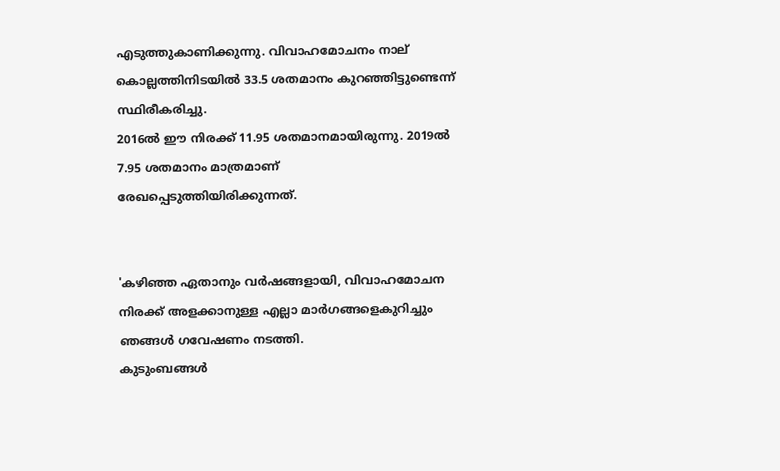എടുത്തുകാണിക്കുന്നു. വിവാഹമോചനം നാല് കൊല്ലത്തിനിടയിൽ 33.5 ശതമാനം കുറഞ്ഞിട്ടുണ്ടെന്ന് സ്ഥിരീകരിച്ചു.
2016ൽ ഈ നിരക്ക് 11.95 ശതമാനമായിരുന്നു. 2019ൽ 7.95 ശതമാനം മാത്രമാണ് രേഖപ്പെടുത്തിയിരിക്കുന്നത്.


'കഴിഞ്ഞ ഏതാനും വർഷങ്ങളായി, വിവാഹമോചന നിരക്ക് അളക്കാനുള്ള എല്ലാ മാർഗങ്ങളെകുറിച്ചും ഞങ്ങൾ ഗവേഷണം നടത്തി.
കുടുംബങ്ങൾ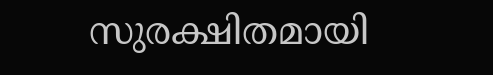സുരക്ഷിതമായി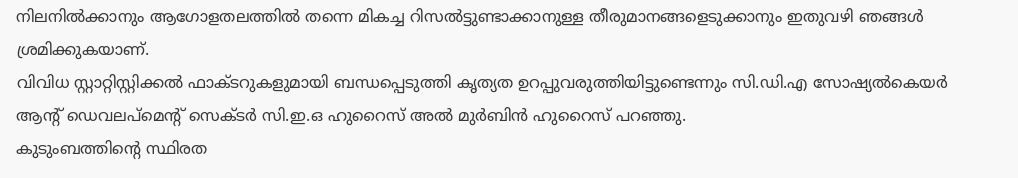നിലനിൽക്കാനും ആഗോളതലത്തിൽ തന്നെ മികച്ച റിസൽട്ടുണ്ടാക്കാനുള്ള തീരുമാനങ്ങളെടുക്കാനും ഇതുവഴി ഞങ്ങൾ ശ്രമിക്കുകയാണ്.
വിവിധ സ്റ്റാറ്റിസ്റ്റിക്കൽ ഫാക്ടറുകളുമായി ബന്ധപ്പെടുത്തി കൃത്യത ഉറപ്പുവരുത്തിയിട്ടുണ്ടെന്നും സി.ഡി.എ സോഷ്യൽകെയർ ആന്റ് ഡെവലപ്‌മെന്റ് സെക്ടർ സി.ഇ.ഒ ഹുറൈസ് അൽ മുർബിൻ ഹുറൈസ് പറഞ്ഞു.
കുടുംബത്തിന്റെ സ്ഥിരത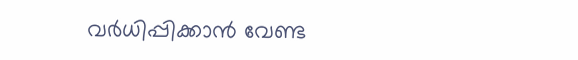വർധിപ്പിക്കാൻ വേണ്ട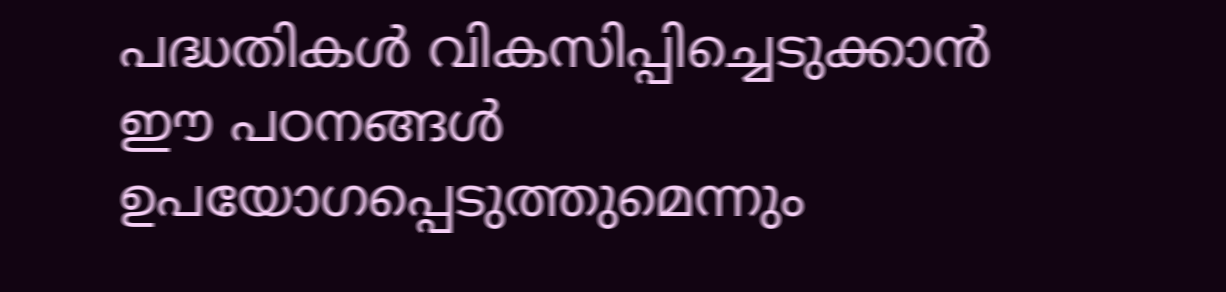പദ്ധതികൾ വികസിപ്പിച്ചെടുക്കാൻ ഈ പഠനങ്ങൾ ഉപയോഗപ്പെടുത്തുമെന്നും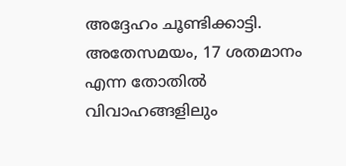അദ്ദേഹം ചൂണ്ടിക്കാട്ടി.
അതേസമയം, 17 ശതമാനം എന്ന തോതിൽ വിവാഹങ്ങളിലും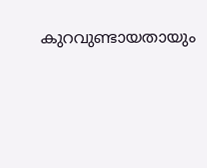കുറവുണ്ടായതായും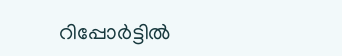റിപ്പോർട്ടിൽ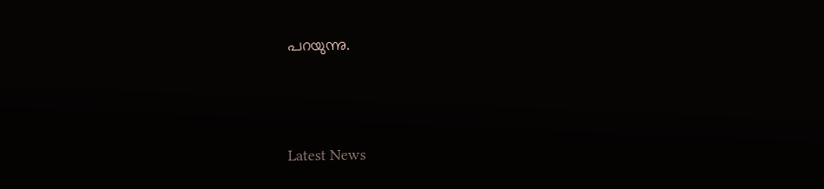പറയുന്നു.



Latest News